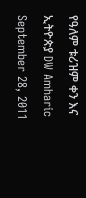የዓለም ቱሪዝም ቀን እና ኢትዮጵያ DW Amharic September 28, 2011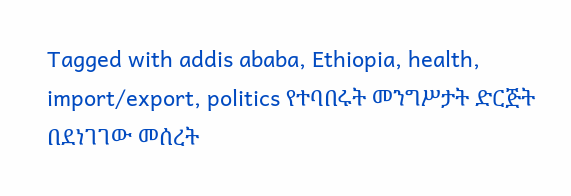Tagged with addis ababa, Ethiopia, health, import/export, politics የተባበሩት መንግሥታት ድርጅት በደነገገው መሰረት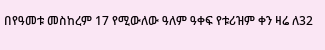በየዓመቱ መስከረም 17 የሚውለው ዓለም ዓቀፍ የቱሪዝም ቀን ዛሬ ለ32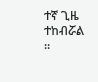ተኛ ጊዜ ተከብሯል ።